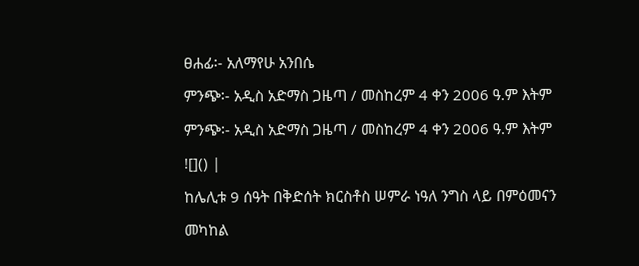ፀሐፊ፡- አለማየሁ አንበሴ
ምንጭ፡- አዲስ አድማስ ጋዜጣ / መስከረም 4 ቀን 2006 ዓ.ም እትም
ምንጭ፡- አዲስ አድማስ ጋዜጣ / መስከረም 4 ቀን 2006 ዓ.ም እትም
![]() |
ከሌሊቱ 9 ሰዓት በቅድሰት ክርስቶስ ሠምራ ነዓለ ንግስ ላይ በምዕመናን
መካከል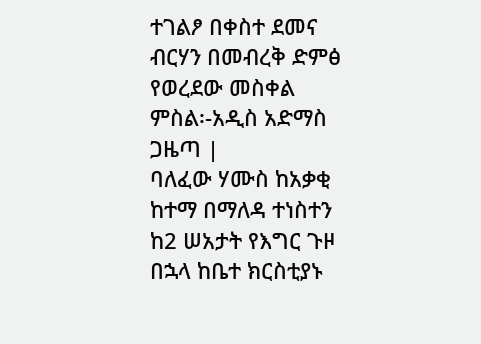ተገልፆ በቀስተ ደመና ብርሃን በመብረቅ ድምፅ የወረደው መስቀል
ምስል፡-አዲስ አድማስ ጋዜጣ |
ባለፈው ሃሙስ ከአቃቂ ከተማ በማለዳ ተነስተን ከ2 ሠአታት የእግር ጉዞ በኋላ ከቤተ ክርስቲያኑ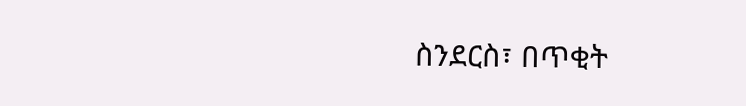ስንደርስ፣ በጥቂት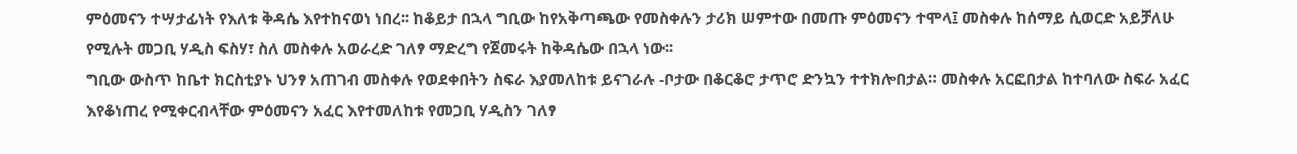ምዕመናን ተሣታፊነት የእለቱ ቅዳሴ እየተከናወነ ነበረ፡፡ ከቆይታ በኋላ ግቢው ከየአቅጣጫው የመስቀሉን ታሪክ ሠምተው በመጡ ምዕመናን ተሞላ፤ መስቀሉ ከሰማይ ሲወርድ አይቻለሁ የሚሉት መጋቢ ሃዲስ ፍስሃ፣ ስለ መስቀሉ አወራረድ ገለፃ ማድረግ የጀመሩት ከቅዳሴው በኋላ ነው፡፡
ግቢው ውስጥ ከቤተ ክርስቲያኑ ህንፃ አጠገብ መስቀሉ የወደቀበትን ስፍራ እያመለከቱ ይናገራሉ -ቦታው በቆርቆሮ ታጥሮ ድንኳን ተተክሎበታል። መስቀሉ አርፎበታል ከተባለው ስፍራ አፈር እየቆነጠረ የሚቀርብላቸው ምዕመናን አፈር እየተመለከቱ የመጋቢ ሃዲስን ገለፃ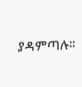ያዳምጣሉ፡፡